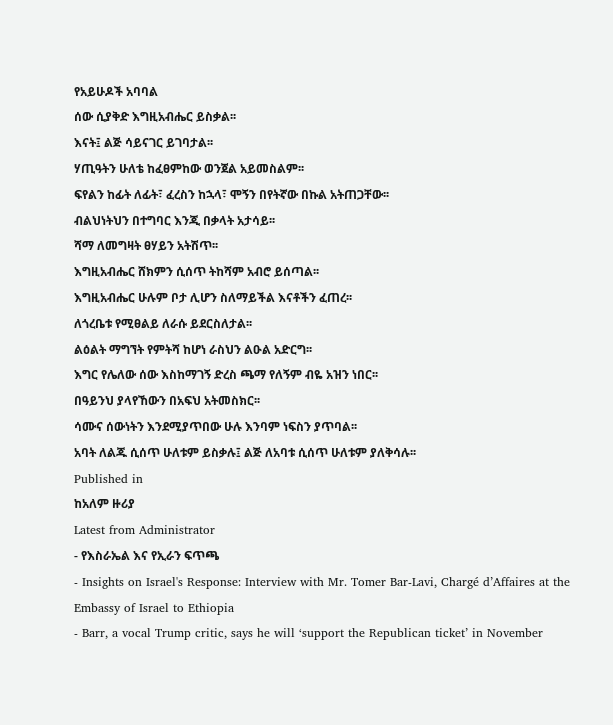የአይሁዶች አባባል
ሰው ሲያቅድ እግዚአብሔር ይስቃል፡፡
እናት፤ ልጅ ሳይናገር ይገባታል፡፡
ሃጢዓትን ሁለቴ ከፈፀምከው ወንጀል አይመስልም፡፡
ፍየልን ከፊት ለፊት፣ ፈረስን ከኋላ፣ ሞኝን በየትኛው በኩል አትጠጋቸው፡፡
ብልህነትህን በተግባር እንጂ በቃላት አታሳይ፡፡
ሻማ ለመግዛት ፀሃይን አትሽጥ፡፡
እግዚአብሔር ሸክምን ሲሰጥ ትከሻም አብሮ ይሰጣል፡፡
እግዚአብሔር ሁሉም ቦታ ሊሆን ስለማይችል እናቶችን ፈጠረ፡፡
ለጎረቤቱ የሚፀልይ ለራሱ ይደርስለታል፡፡
ልዕልት ማግኘት የምትሻ ከሆነ ራስህን ልዑል አድርግ፡፡
እግር የሌለው ሰው እስከማገኝ ድረስ ጫማ የለኝም ብዬ አዝን ነበር፡፡
በዓይንህ ያላየኸውን በአፍህ አትመስክር፡፡
ሳሙና ሰውነትን እንደሚያጥበው ሁሉ እንባም ነፍስን ያጥባል፡፡
አባት ለልጁ ሲሰጥ ሁለቱም ይስቃሉ፤ ልጅ ለአባቱ ሲሰጥ ሁለቱም ያለቅሳሉ፡፡
Published in
ከአለም ዙሪያ
Latest from Administrator
- የእስራኤል እና የኢራን ፍጥጫ
- Insights on Israel's Response: Interview with Mr. Tomer Bar-Lavi, Chargé d’Affaires at the Embassy of Israel to Ethiopia
- Barr, a vocal Trump critic, says he will ‘support the Republican ticket’ in November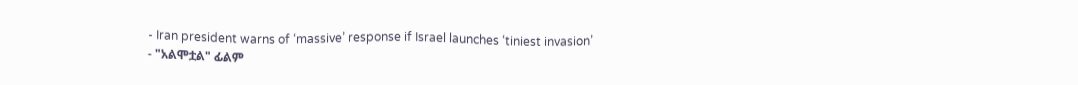- Iran president warns of ‘massive’ response if Israel launches ‘tiniest invasion’
- "አልሞቷል" ፊልም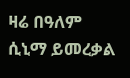ዛሬ በዓለም ሲኒማ ይመረቃል